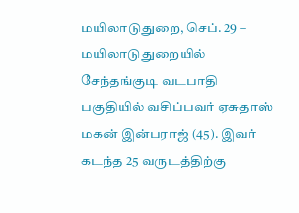மயிலாடுதுறை, செப். 29 –
மயிலாடுதுறையில் சேந்தங்குடி வடபாதி பகுதியில் வசிப்பவர் ஏசுதாஸ் மகன் இன்பராஜ் (45). இவர் கடந்த 25 வருடத்திற்கு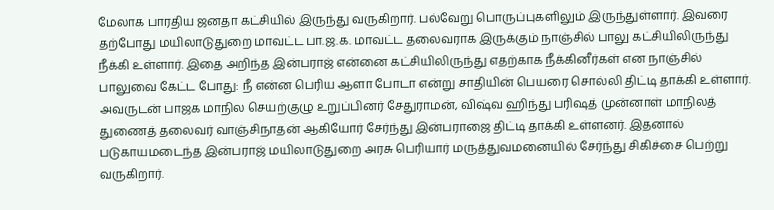மேலாக பாரதிய ஜனதா கட்சியில் இருந்து வருகிறார். பல்வேறு பொருப்புகளிலும் இருந்துள்ளார். இவரை தற்போது மயிலாடுதுறை மாவட்ட பா.ஜ.க. மாவட்ட தலைவராக இருக்கும் நாஞ்சில் பாலு கட்சியிலிருந்து நீக்கி உள்ளார். இதை அறிந்த இன்பராஜ் என்னை கட்சியிலிருந்து எதற்காக நீக்கினீர்கள் என நாஞ்சில் பாலுவை கேட்ட போது: நீ என்ன பெரிய ஆளா போடா என்று சாதியின் பெயரை சொல்லி திட்டி தாக்கி உள்ளார்.
அவருடன் பாஜக மாநில செயற்குழு உறுப்பினர் சேதுராமன், விஷ்வ ஹிந்து பரிஷத் முன்னாள் மாநிலத் துணைத் தலைவர் வாஞ்சிநாதன் ஆகியோர் சேர்ந்து இன்பராஜை திட்டி தாக்கி உள்ளனர். இதனால் படுகாயமடைந்த இன்பராஜ் மயிலாடுதுறை அரசு பெரியார் மருத்துவமனையில் சேர்ந்து சிகிச்சை பெற்று வருகிறார்.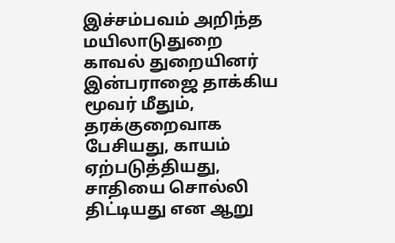இச்சம்பவம் அறிந்த மயிலாடுதுறை காவல் துறையினர் இன்பராஜை தாக்கிய மூவர் மீதும், தரக்குறைவாக பேசியது, காயம் ஏற்படுத்தியது, சாதியை சொல்லி திட்டியது என ஆறு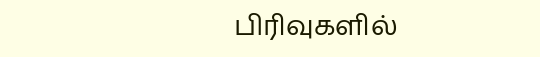பிரிவுகளில்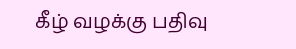கீழ் வழக்கு பதிவு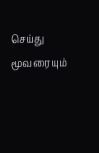செய்து மூவரையும்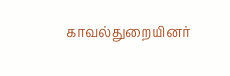காவல்துறையினர்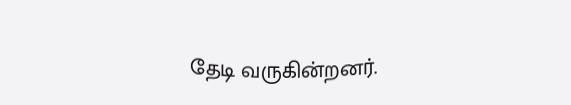தேடி வருகின்றனர்.